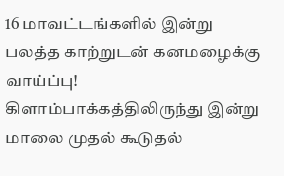16 மாவட்டங்களில் இன்று பலத்த காற்றுடன் கனமழைக்கு வாய்ப்பு! கிளாம்பாக்கத்திலிருந்து இன்று மாலை முதல் கூடுதல்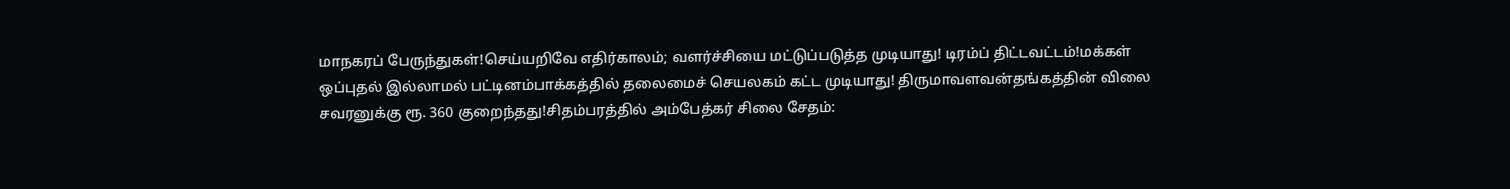மாநகரப் பேருந்துகள்!செய்யறிவே எதிர்காலம்; வளர்ச்சியை மட்டுப்படுத்த முடியாது! டிரம்ப் திட்டவட்டம்!மக்கள் ஒப்புதல் இல்லாமல் பட்டினம்பாக்கத்தில் தலைமைச் செயலகம் கட்ட முடியாது! திருமாவளவன்தங்கத்தின் விலை சவரனுக்கு ரூ. 360 குறைந்தது!சிதம்பரத்தில் அம்பேத்கர் சிலை சேதம்: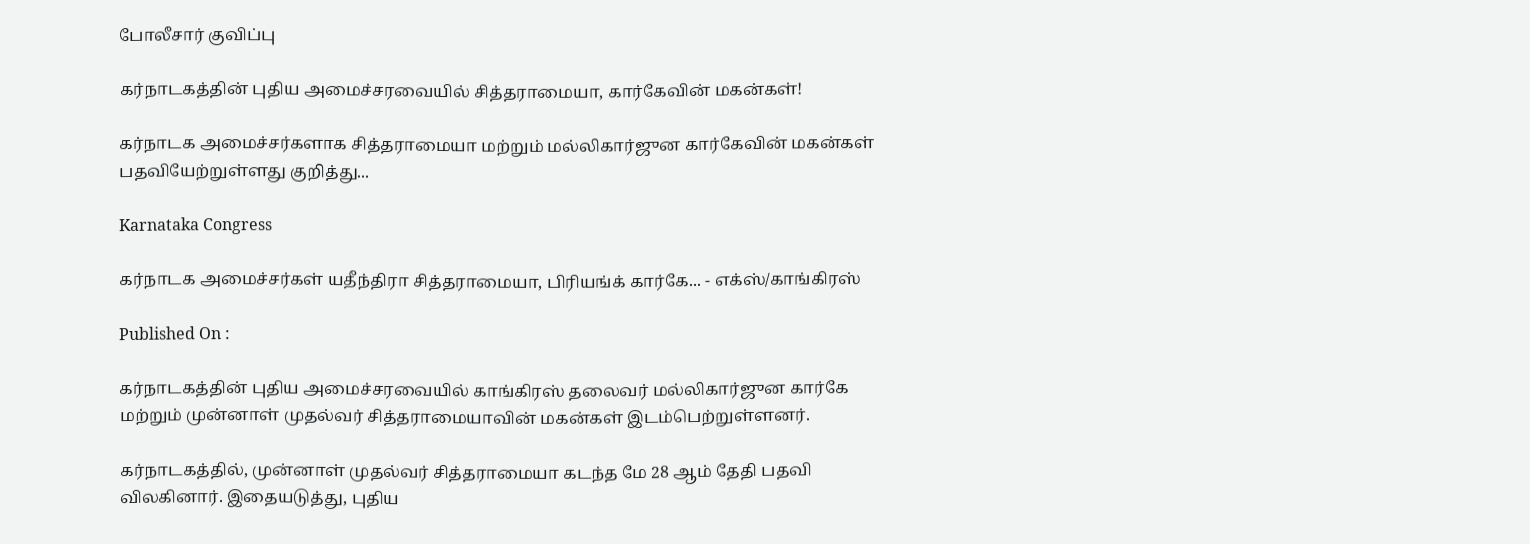போலீசார் குவிப்பு

கர்நாடகத்தின் புதிய அமைச்சரவையில் சித்தராமையா, கார்கேவின் மகன்கள்!

கர்நாடக அமைச்சர்களாக சித்தராமையா மற்றும் மல்லிகார்ஜுன கார்கேவின் மகன்கள் பதவியேற்றுள்ளது குறித்து...

Karnataka Congress

கர்நாடக அமைச்சர்கள் யதீந்திரா சித்தராமையா, பிரியங்க் கார்கே... - எக்ஸ்/காங்கிரஸ்

Published On :

கர்நாடகத்தின் புதிய அமைச்சரவையில் காங்கிரஸ் தலைவர் மல்லிகார்ஜுன கார்கே மற்றும் முன்னாள் முதல்வர் சித்தராமையாவின் மகன்கள் இடம்பெற்றுள்ளனர்.

கர்நாடகத்தில், முன்னாள் முதல்வர் சித்தராமையா கடந்த மே 28 ஆம் தேதி பதவி விலகினார். இதையடுத்து, புதிய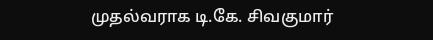முதல்வராக டி.கே. சிவகுமார்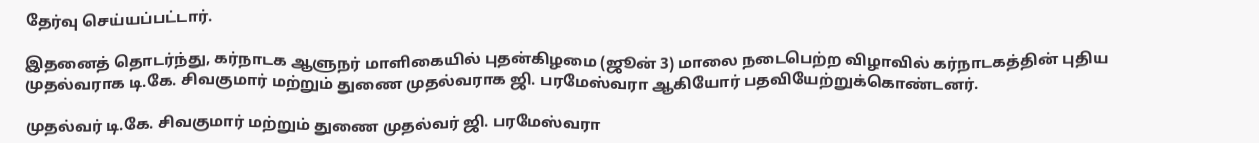தேர்வு செய்யப்பட்டார்.

இதனைத் தொடர்ந்து, கர்நாடக ஆளுநர் மாளிகையில் புதன்கிழமை (ஜூன் 3) மாலை நடைபெற்ற விழாவில் கர்நாடகத்தின் புதிய முதல்வராக டி.கே. சிவகுமார் மற்றும் துணை முதல்வராக ஜி. பரமேஸ்வரா ஆகியோர் பதவியேற்றுக்கொண்டனர்.

முதல்வர் டி.கே. சிவகுமார் மற்றும் துணை முதல்வர் ஜி. பரமேஸ்வரா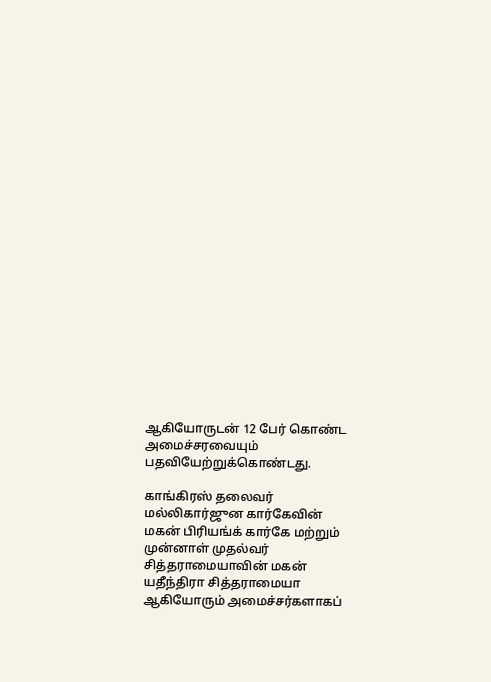ஆகியோருடன் 12 பேர் கொண்ட அமைச்சரவையும் பதவியேற்றுக்கொண்டது.

காங்கிரஸ் தலைவர் மல்லிகார்ஜுன கார்கேவின் மகன் பிரியங்க் கார்கே மற்றும் முன்னாள் முதல்வர் சித்தராமையாவின் மகன் யதீந்திரா சித்தராமையா ஆகியோரும் அமைச்சர்களாகப்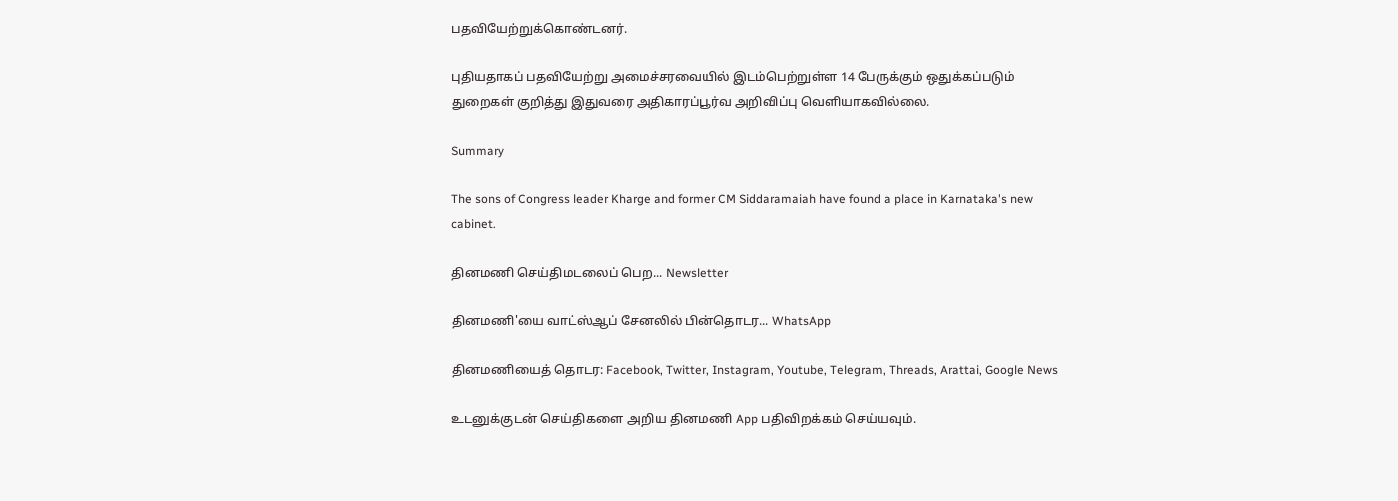பதவியேற்றுக்கொண்டனர்.

புதியதாகப் பதவியேற்று அமைச்சரவையில் இடம்பெற்றுள்ள 14 பேருக்கும் ஒதுக்கப்படும் துறைகள் குறித்து இதுவரை அதிகாரப்பூர்வ அறிவிப்பு வெளியாகவில்லை.

Summary

The sons of Congress leader Kharge and former CM Siddaramaiah have found a place in Karnataka's new cabinet.

தினமணி செய்திமடலைப் பெற... Newsletter

தினமணி'யை வாட்ஸ்ஆப் சேனலில் பின்தொடர... WhatsApp

தினமணியைத் தொடர: Facebook, Twitter, Instagram, Youtube, Telegram, Threads, Arattai, Google News

உடனுக்குடன் செய்திகளை அறிய தினமணி App பதிவிறக்கம் செய்யவும்.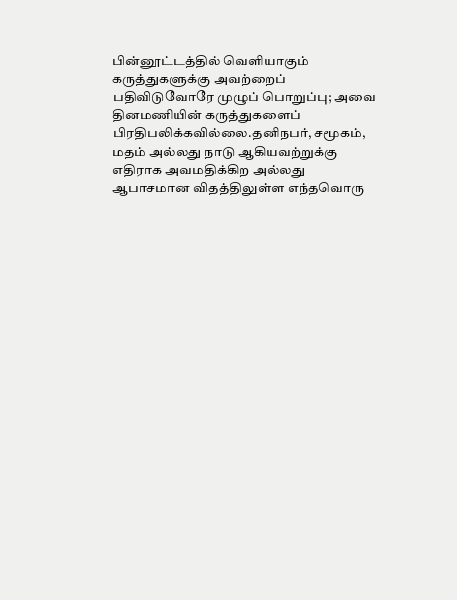பின்னூட்டத்தில் வெளியாகும் கருத்துகளுக்கு அவற்றைப் பதிவிடுவோரே முழுப் பொறுப்பு; அவை தினமணியின் கருத்துகளைப் பிரதிபலிக்கவில்லை.தனிநபர், சமூகம், மதம் அல்லது நாடு ஆகியவற்றுக்கு எதிராக அவமதிக்கிற அல்லது ஆபாசமான விதத்திலுள்ள எந்தவொரு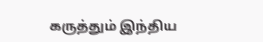கருத்தும் இந்திய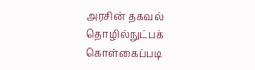அரசின் தகவல் தொழில்நுட்பக் கொள்கைப்படி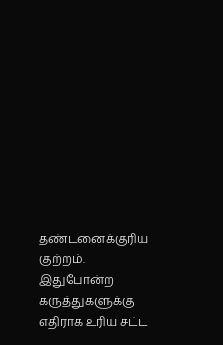தண்டனைக்குரிய குற்றம். இதுபோன்ற கருத்துகளுக்கு எதிராக உரிய சட்ட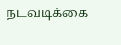நடவடிக்கை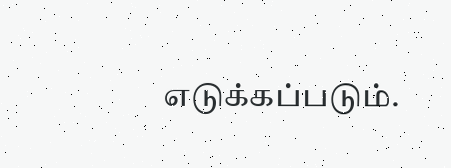எடுக்கப்படும்.